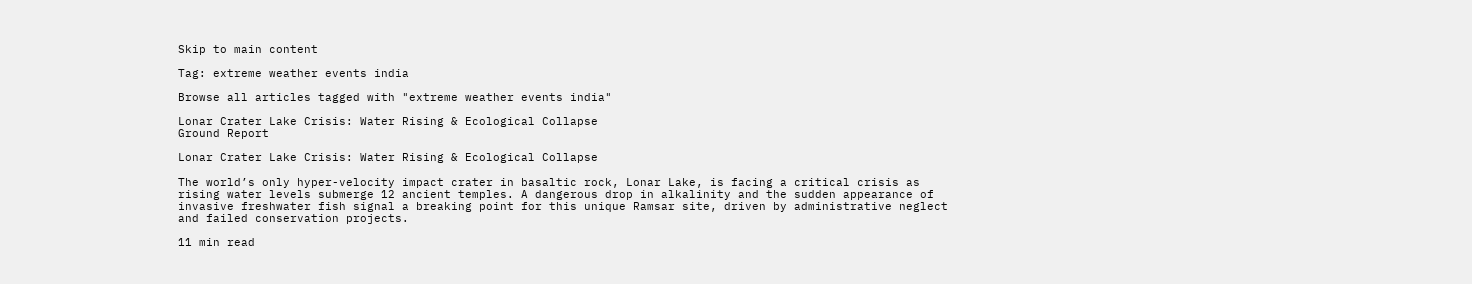Skip to main content

Tag: extreme weather events india

Browse all articles tagged with "extreme weather events india"

Lonar Crater Lake Crisis: Water Rising & Ecological Collapse
Ground Report

Lonar Crater Lake Crisis: Water Rising & Ecological Collapse

The world’s only hyper-velocity impact crater in basaltic rock, Lonar Lake, is facing a critical crisis as rising water levels submerge 12 ancient temples. A dangerous drop in alkalinity and the sudden appearance of invasive freshwater fish signal a breaking point for this unique Ramsar site, driven by administrative neglect and failed conservation projects.

11 min read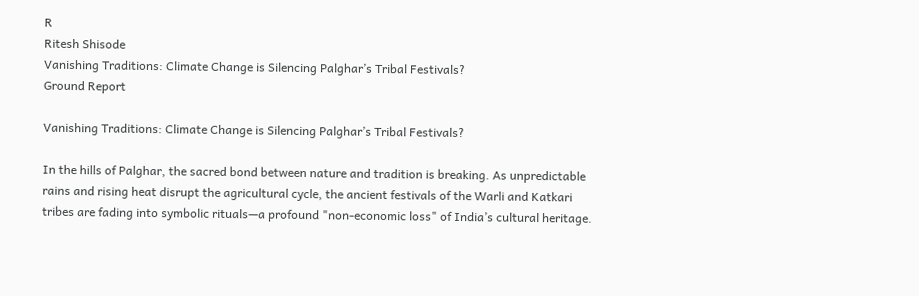R
Ritesh Shisode
Vanishing Traditions: Climate Change is Silencing Palghar’s Tribal Festivals?
Ground Report

Vanishing Traditions: Climate Change is Silencing Palghar’s Tribal Festivals?

In the hills of Palghar, the sacred bond between nature and tradition is breaking. As unpredictable rains and rising heat disrupt the agricultural cycle, the ancient festivals of the Warli and Katkari tribes are fading into symbolic rituals—a profound "non-economic loss" of India’s cultural heritage.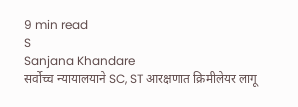9 min read
S
Sanjana Khandare
सर्वोच्च न्यायालयाने SC, ST आरक्षणात क्रिमीलेयर लागू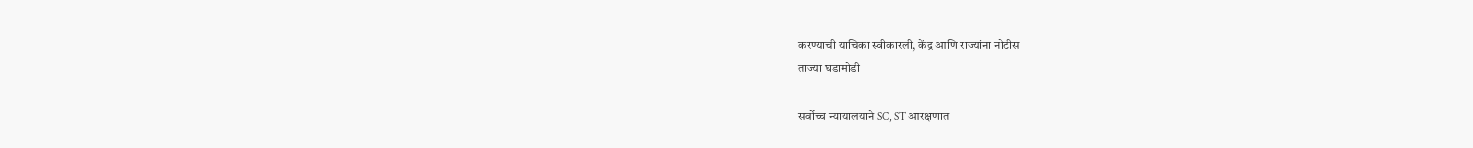करण्याची याचिका स्वीकारली, केंद्र आणि राज्यांना नोटीस
ताज्या घडामोडी

सर्वोच्च न्यायालयाने SC, ST आरक्षणात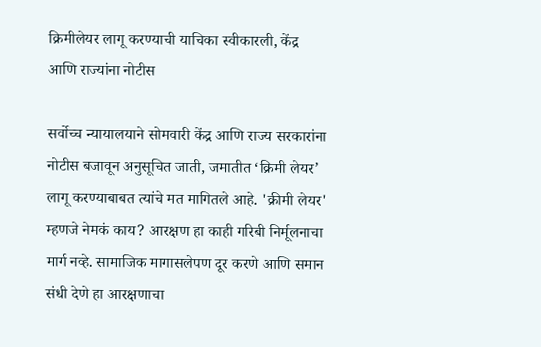क्रिमीलेयर लागू करण्याची याचिका स्वीकारली, केंद्र आणि राज्यांना नोटीस

सर्वोच्च न्यायालयाने सोमवारी केंद्र आणि राज्य सरकारांना नोटीस बजावून अनुसूचित जाती, जमातीत ‘क्रिमी लेयर’ लागू करण्याबाबत त्यांचे मत मागितले आहे. 'क्रीमी लेयर' म्हणजे नेमकं काय? आरक्षण हा काही गरिबी निर्मूलनाचा मार्ग नव्हे. सामाजिक मागासलेपण दूर करणे आणि समान संधी देणे हा आरक्षणाचा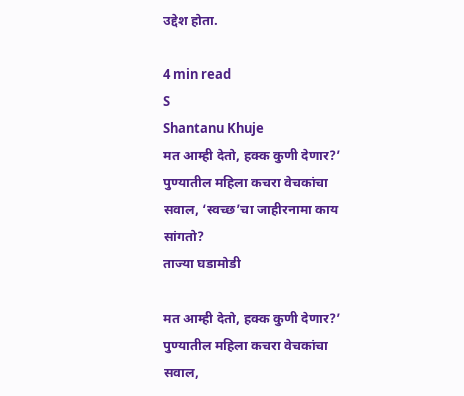उद्देश होता.

4 min read
S
Shantanu Khuje
मत आम्ही देतो, हक्क कुणी देणार?’ पुण्यातील महिला कचरा वेचकांचा सवाल, ‘स्वच्छ’चा जाहीरनामा काय सांगतो?
ताज्या घडामोडी

मत आम्ही देतो, हक्क कुणी देणार?’ पुण्यातील महिला कचरा वेचकांचा सवाल,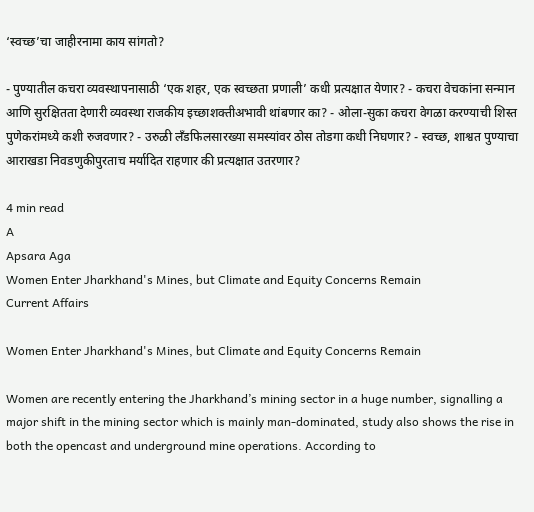‘स्वच्छ’चा जाहीरनामा काय सांगतो?

- पुण्यातील कचरा व्यवस्थापनासाठी ‘एक शहर, एक स्वच्छता प्रणाली’ कधी प्रत्यक्षात येणार? - कचरा वेचकांना सन्मान आणि सुरक्षितता देणारी व्यवस्था राजकीय इच्छाशक्तीअभावी थांबणार का? - ओला-सुका कचरा वेगळा करण्याची शिस्त पुणेकरांमध्ये कशी रुजवणार? - उरुळी लँडफिलसारख्या समस्यांवर ठोस तोडगा कधी निघणार? - स्वच्छ, शाश्वत पुण्याचा आराखडा निवडणुकीपुरताच मर्यादित राहणार की प्रत्यक्षात उतरणार?

4 min read
A
Apsara Aga
Women Enter Jharkhand's Mines, but Climate and Equity Concerns Remain
Current Affairs

Women Enter Jharkhand's Mines, but Climate and Equity Concerns Remain

Women are recently entering the Jharkhand’s mining sector in a huge number, signalling a major shift in the mining sector which is mainly man-dominated, study also shows the rise in both the opencast and underground mine operations. According to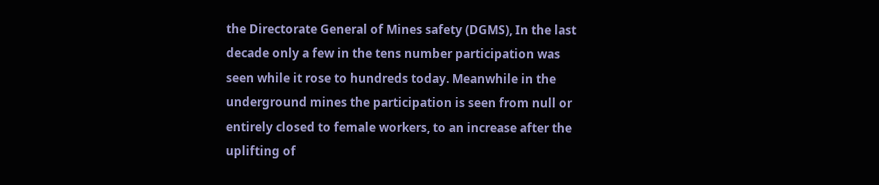the Directorate General of Mines safety (DGMS), In the last decade only a few in the tens number participation was seen while it rose to hundreds today. Meanwhile in the underground mines the participation is seen from null or entirely closed to female workers, to an increase after the uplifting of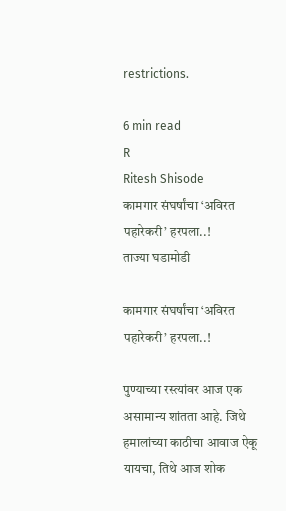restrictions.

6 min read
R
Ritesh Shisode
कामगार संघर्षांचा ‘अविरत पहारेकरी’ हरपला..!
ताज्या घडामोडी

कामगार संघर्षांचा ‘अविरत पहारेकरी’ हरपला..!

पुण्याच्या रस्त्यांवर आज एक असामान्य शांतता आहे. जिथे हमालांच्या काठीचा आवाज ऐकू यायचा, तिथे आज शोक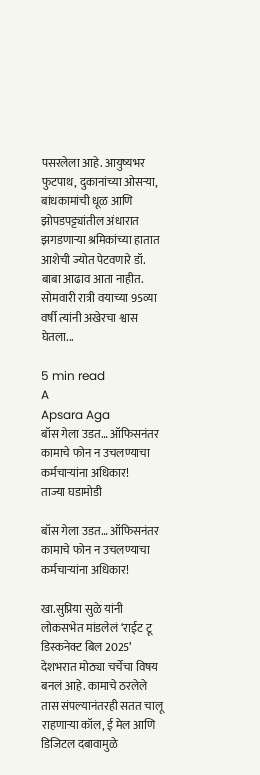पसरलेला आहे. आयुष्यभर फुटपाथ, दुकानांच्या ओसऱ्या, बांधकामांची धूळ आणि झोपडपट्ट्यांतील अंधारात झगडणाऱ्या श्रमिकांच्या हातात आशेची ज्योत पेटवणारे डॉ. बाबा आढाव आता नाहीत. सोमवारी रात्री वयाच्या 95व्या वर्षी त्यांनी अखेरचा श्वास घेतला...

5 min read
A
Apsara Aga
बॉस गेला उडत… ऑफिसनंतर कामाचे फोन न उचलण्याचा कर्मचाऱ्यांना अधिकार!
ताज्या घडामोडी

बॉस गेला उडत… ऑफिसनंतर कामाचे फोन न उचलण्याचा कर्मचाऱ्यांना अधिकार!

खा.सुप्रिया सुळे यांनी लोकसभेत मांडलेलं ‘राईट टू डिस्कनेक्ट बिल 2025’ देशभरात मोठ्या चर्चेचा विषय बनलं आहे. कामाचे ठरलेले तास संपल्यानंतरही सतत चालू राहणाऱ्या कॉल, ई मेल आणि डिजिटल दबावामुळे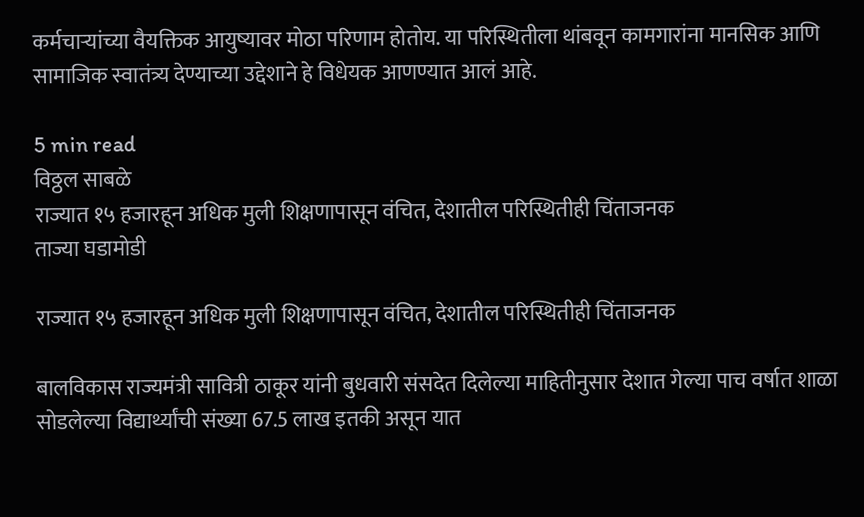कर्मचार्‍यांच्या वैयक्तिक आयुष्यावर मोठा परिणाम होतोय. या परिस्थितीला थांबवून कामगारांना मानसिक आणि सामाजिक स्वातंत्र्य देण्याच्या उद्देशाने हे विधेयक आणण्यात आलं आहे.

5 min read
विठ्ठल साबळे
राज्यात १५ हजारहून अधिक मुली शिक्षणापासून वंचित, देशातील परिस्थितीही चिंताजनक
ताज्या घडामोडी

राज्यात १५ हजारहून अधिक मुली शिक्षणापासून वंचित, देशातील परिस्थितीही चिंताजनक

बालविकास राज्यमंत्री सावित्री ठाकूर यांनी बुधवारी संसदेत दिलेल्या माहितीनुसार देशात गेल्या पाच वर्षात शाळा सोडलेल्या विद्यार्थ्यांची संख्या 67.5 लाख इतकी असून यात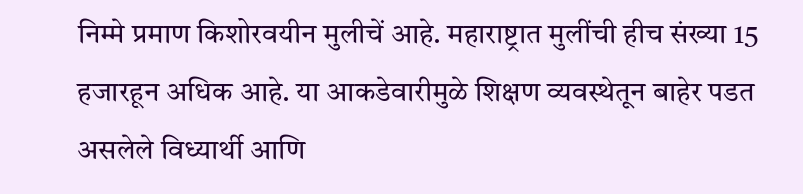निम्मे प्रमाण किशोरवयीन मुलीचें आहे. महाराष्ट्रात मुलींची हीच संख्या 15 हजारहून अधिक आहे. या आकडेवारीमुळे शिक्षण व्यवस्थेतून बाहेर पडत असलेले विध्यार्थी आणि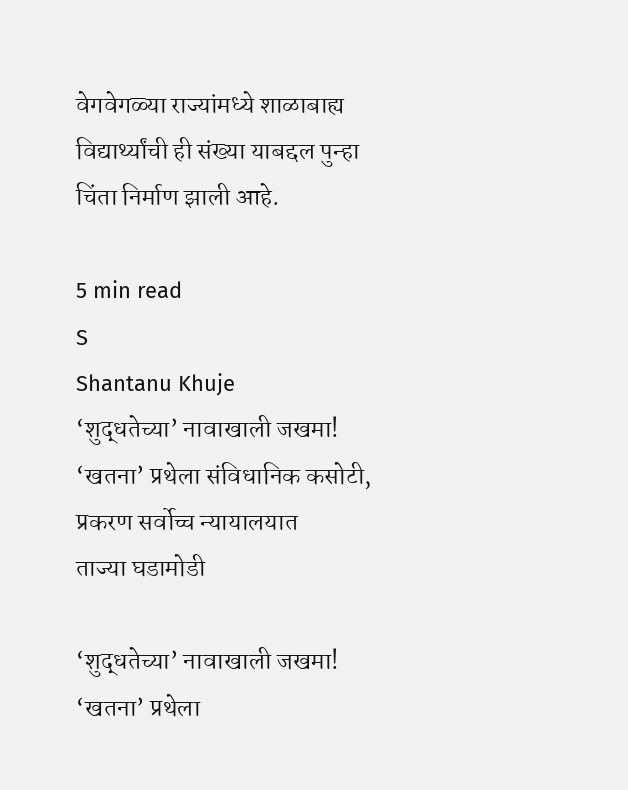वेगवेगळ्या राज्यांमध्ये शाळाबाह्य विद्यार्थ्यांची ही संख्या याबद्दल पुन्हा चिंता निर्माण झाली आहे.

5 min read
S
Shantanu Khuje
‘शुद्धतेच्या’ नावाखाली जखमा! ‘खतना’ प्रथेला संविधानिक कसोटी, प्रकरण सर्वोच्च न्यायालयात
ताज्या घडामोडी

‘शुद्धतेच्या’ नावाखाली जखमा! ‘खतना’ प्रथेला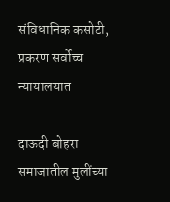संविधानिक कसोटी, प्रकरण सर्वोच्च न्यायालयात

दाऊदी बोहरा समाजातील मुलींच्या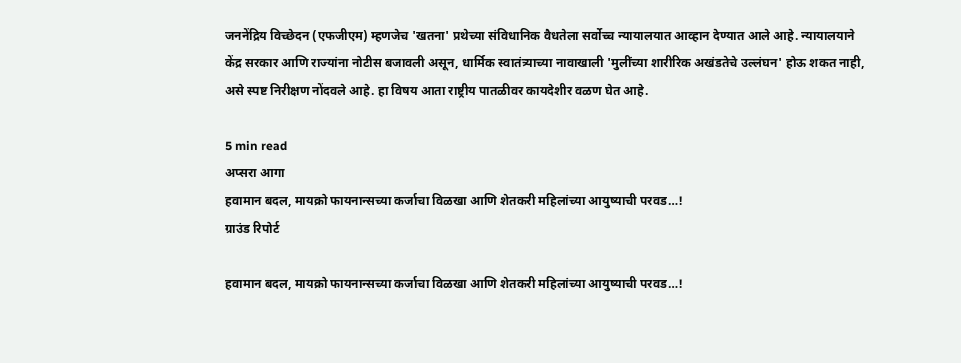जननेंद्रिय विच्छेदन (एफजीएम) म्हणजेच 'खतना' प्रथेच्या संविधानिक वैधतेला सर्वोच्च न्यायालयात आव्हान देण्यात आले आहे. न्यायालयाने केंद्र सरकार आणि राज्यांना नोटीस बजावली असून, धार्मिक स्वातंत्र्याच्या नावाखाली 'मुलींच्या शारीरिक अखंडतेचे उल्लंघन' होऊ शकत नाही, असे स्पष्ट निरीक्षण नोंदवले आहे. हा विषय आता राष्ट्रीय पातळीवर कायदेशीर वळण घेत आहे.

5 min read
अप्सरा आगा
हवामान बदल, मायक्रो फायनान्सच्या कर्जाचा विळखा आणि शेतकरी महिलांच्या आयुष्याची परवड…!
ग्राउंड रिपोर्ट

हवामान बदल, मायक्रो फायनान्सच्या कर्जाचा विळखा आणि शेतकरी महिलांच्या आयुष्याची परवड…!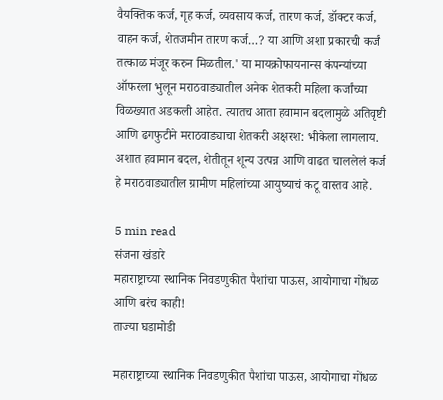वैयक्तिक कर्ज, गृह कर्ज, व्यवसाय कर्ज, तारण कर्ज, डॉक्टर कर्ज, वाहन कर्ज, शेतजमीन तारण कर्ज…? या आणि अशा प्रकारची कर्जं तत्काळ मंजूर करुन मिळतील.' या मायक्रोफायनान्स कंपन्यांच्या ऑफरला भुलून मराठवाड्यातील अनेक शेतकरी महिला कर्जांच्या विळख्यात अडकली आहेत. त्यातच आता हवामान बदलामुळे अतिवृष्टी आणि ढगफुटीने मराठवाड्याचा शेतकरी अक्षरश: भीकेला लागलाय. अशात हवामान बदल, शेतीतून शून्य उत्पन्न आणि वाढत चाललेलं कर्ज हे मराठवाड्यातील ग्रामीण महिलांच्या आयुष्याचं कटू वास्तव आहे.

5 min read
संजना खंडारे
महाराष्ट्राच्या स्थानिक निवडणुकीत पैशांचा पाऊस, आयोगाचा गोंधळ आणि बरंच काही!
ताज्या घडामोडी

महाराष्ट्राच्या स्थानिक निवडणुकीत पैशांचा पाऊस, आयोगाचा गोंधळ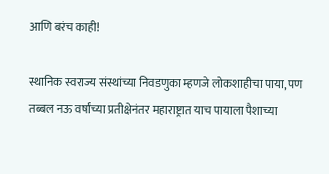आणि बरंच काही!

स्थानिक स्वराज्य संस्थांच्या निवडणुका म्हणजे लोकशाहीचा पाया, पण तब्बल नऊ वर्षांच्या प्रतीक्षेनंतर महाराष्ट्रात याच पायाला पैशाच्या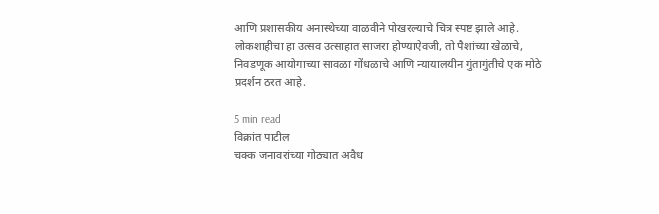आणि प्रशासकीय अनास्थेच्या वाळवीने पोखरल्याचे चित्र स्पष्ट झाले आहे. लोकशाहीचा हा उत्सव उत्साहात साजरा होण्याऐवजी, तो पैशांच्या खेळाचे, निवडणूक आयोगाच्या सावळा गोंधळाचे आणि न्यायालयीन गुंतागुंतीचे एक मोठे प्रदर्शन ठरत आहे.

5 min read
विक्रांत पाटील
चक्क जनावरांच्या गोठ्यात अवैध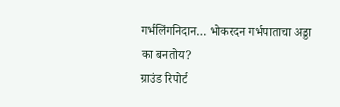गर्भलिंगनिदान… भोकरदन गर्भपाताचा अड्डा का बनतोय?
ग्राउंड रिपोर्ट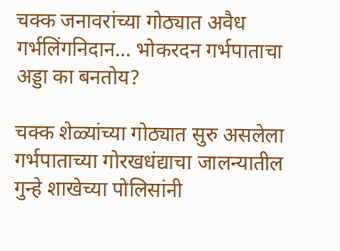चक्क जनावरांच्या गोठ्यात अवैध गर्भलिंगनिदान… भोकरदन गर्भपाताचा अड्डा का बनतोय?

चक्क शेळ्यांच्या गोठ्यात सुरु असलेला गर्भपाताच्या गोरखधंद्याचा जालन्यातील गुन्हे शाखेच्या पोलिसांनी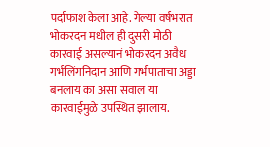पर्दाफाश केला आहे. गेल्या वर्षभरात भोकरदन मधील ही दुसरी मोठी कारवाई असल्यानं भोकरदन अवैध गर्भलिंगनिदान आणि गर्भपाताचा अड्डा बनलाय का असा सवाल या कारवाईमुळे उपस्थित झालाय.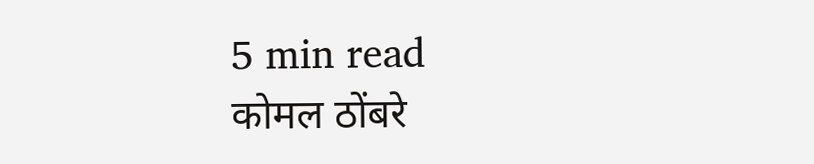5 min read
कोमल ठोंबरे